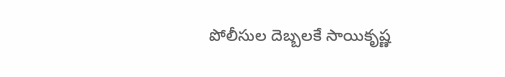పోలీసుల దెబ్బలకే సాయికృష్ణ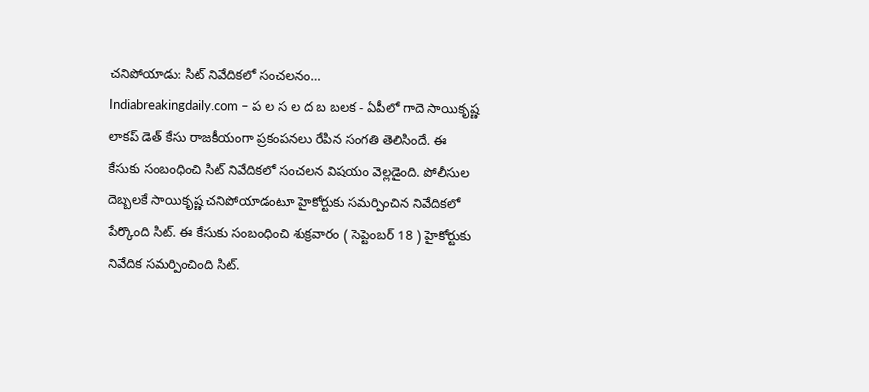చనిపోయాడు: సిట్ నివేదికలో సంచలనం…
Indiabreakingdaily.com – ప ల స ల ద బ బలక - ఏపీలో గాదె సాయికృష్ణ లాకప్ డెత్ కేసు రాజకీయంగా ప్రకంపనలు రేపిన సంగతి తెలిసిందే. ఈ కేసుకు సంబంధించి సిట్ నివేదికలో సంచలన విషయం వెల్లడైంది. పోలీసుల దెబ్బలకే సాయికృష్ణ చనిపోయాడంటూ హైకోర్టుకు సమర్పించిన నివేదికలో పేర్కొంది సిట్. ఈ కేసుకు సంబంధించి శుక్రవారం ( సెప్టెంబర్ 18 ) హైకోర్టుకు నివేదిక సమర్పించింది సిట్.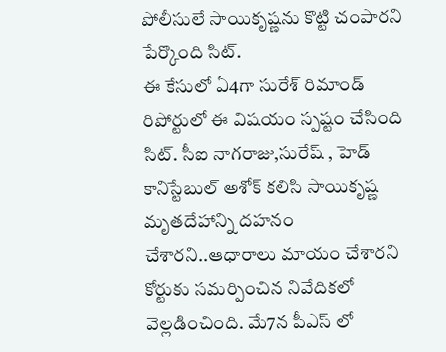పోలీసులే సాయికృష్ణను కొట్టి చంపారని పేర్కొంది సిట్.
ఈ కేసులో ఏ4గా సురేశ్ రిమాండ్ రిపోర్టులో ఈ విషయం స్పష్టం చేసింది సిట్. సీఐ నాగరాజు,సురేష్ , హెడ్ కానిస్టేబుల్ అశోక్ కలిసి సాయికృష్ణ మృతదేహాన్ని దహనం చేశారని..ఆధారాలు మాయం చేశారని కోర్టుకు సమర్పించిన నివేదికలో వెల్లడించింది. మే7న పీఎస్ లో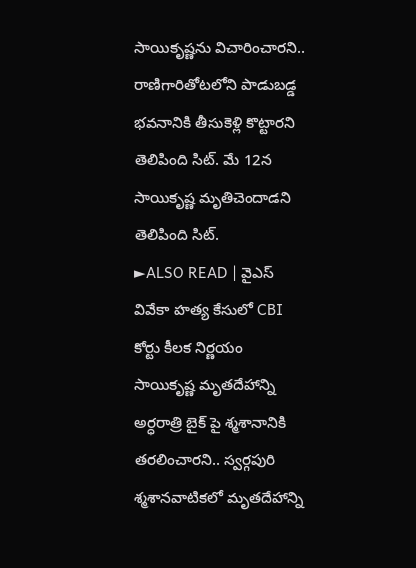సాయికృష్ణను విచారించారని.. రాణిగారితోటలోని పాడుబడ్డ భవనానికి తీసుకెళ్లి కొట్టారని తెలిపింది సిట్. మే 12న సాయికృష్ణ మృతిచెందాడని తెలిపింది సిట్.
►ALSO READ | వైఎస్ వివేకా హత్య కేసులో CBI కోర్టు కీలక నిర్ణయం
సాయికృష్ణ మృతదేహాన్ని అర్ధరాత్రి బైక్ పై శ్మశానానికి తరలించారని.. స్వర్గపురి శ్మశానవాటికలో మృతదేహాన్ని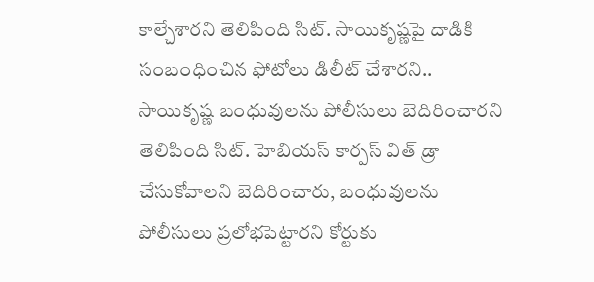కాల్చేశారని తెలిపింది సిట్. సాయికృష్ణపై దాడికి సంబంధించిన ఫోటోలు డిలీట్ చేశారని.. సాయికృష్ణ బంధువులను పోలీసులు బెదిరించారని తెలిపింది సిట్. హెబియస్ కార్పస్ విత్ డ్రా చేసుకోవాలని బెదిరించారు, బంధువులను పోలీసులు ప్రలోభపెట్టారని కోర్టుకు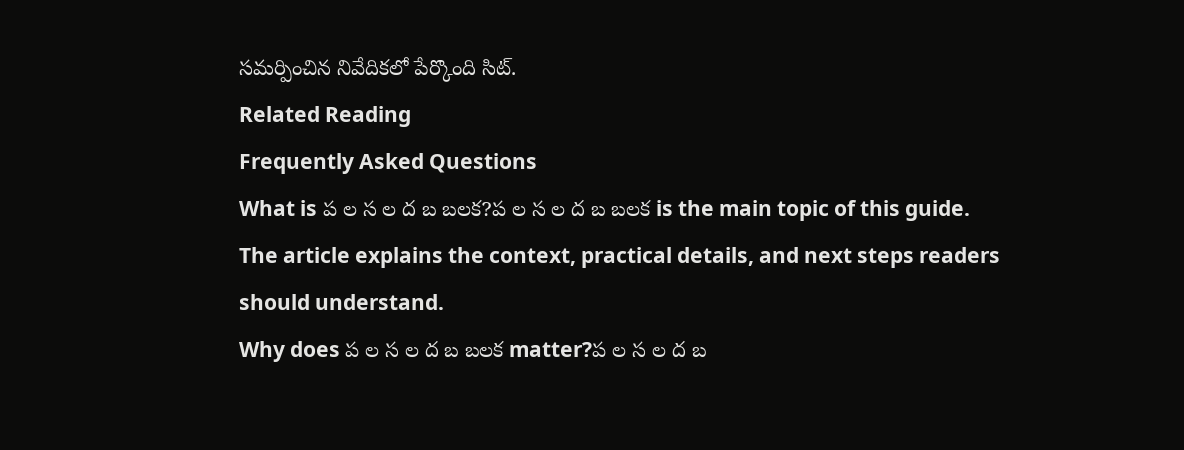సమర్పించిన నివేదికలో పేర్కొంది సిట్.
Related Reading
Frequently Asked Questions
What is ప ల స ల ద బ బలక?ప ల స ల ద బ బలక is the main topic of this guide. The article explains the context, practical details, and next steps readers should understand.
Why does ప ల స ల ద బ బలక matter?ప ల స ల ద బ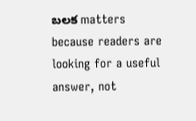బలక matters because readers are looking for a useful answer, not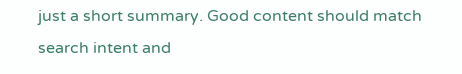just a short summary. Good content should match search intent and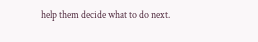help them decide what to do next.